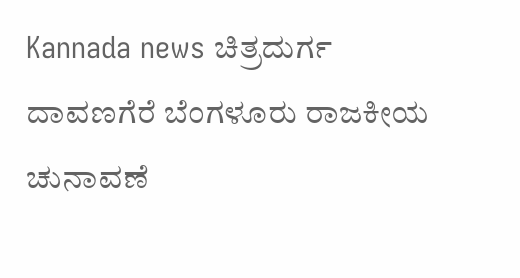Kannada news ಚಿತ್ರದುರ್ಗ ದಾವಣಗೆರೆ ಬೆಂಗಳೂರು ರಾಜಕೀಯ ಚುನಾವಣೆ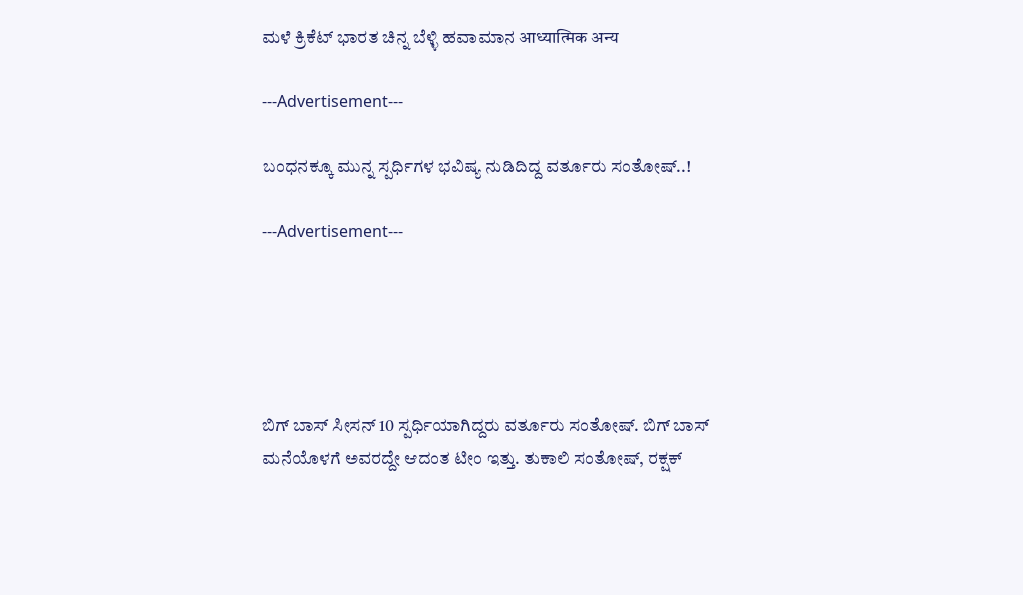ಮಳೆ ಕ್ರಿಕೆಟ್ ಭಾರತ ಚಿನ್ನ ಬೆಳ್ಳಿ ಹವಾಮಾನ आध्यात्मिक अन्य

---Advertisement---

ಬಂಧನಕ್ಕೂ ಮುನ್ನ ಸ್ಪರ್ಧಿಗಳ ಭವಿಷ್ಯ ನುಡಿದಿದ್ದ ವರ್ತೂರು ಸಂತೋಷ್..!

---Advertisement---





ಬಿಗ್ ಬಾಸ್ ಸೀಸನ್ 10 ಸ್ಪರ್ಧಿಯಾಗಿದ್ದರು ವರ್ತೂರು ಸಂತೋಷ್. ಬಿಗ್ ಬಾಸ್ ಮನೆಯೊಳಗೆ ಅವರದ್ದೇ ಆದಂತ ಟೀಂ ಇತ್ತು. ತುಕಾಲಿ ಸಂತೋಷ್, ರಕ್ಷಕ್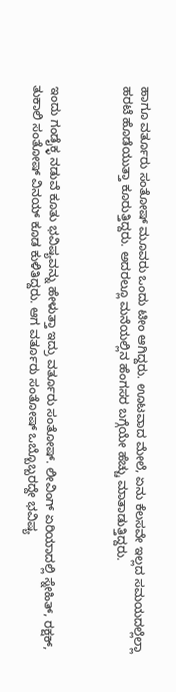ಹಾಗೂ ವರ್ತೂರು ಸಂತೋಷ್ ಮೂವರು ಒಂದು ಟೀಂ ಆಗಿದ್ದರು. ಊಟವಾದ ಮೇಲೆ, ಏನು ಕೆಲಸವೇ ಇಲ್ಲದ ಸಮಯದಲ್ಲೆಲ್ಲಾ ಹರಟೆ ಹೊಡೆಯುತ್ತಾ ಕೂರುತ್ತಿದ್ದರು. ಅದರಲ್ಲೂ ಮನೆಯಲ್ಲಿನ ಹೆಂಗಸರ ಬಗ್ಗೆಯೇ ಹೆಚ್ಚು ಮಾತಾಡುತ್ತಿದ್ದರು.



ಇಂದು ಗಂಡೈಕ್ಳ ನಡುವೆ ಕೂತು ಭವಿಷ್ಯವನ್ನು ಹೇಳುತ್ತಾ ಇದ್ರು ವರ್ತೂರು ಸಂತೋಷ್. ಲೀವಿಂಗ್ ಏರಿಯಾದಲ್ಲಿ ಸ್ನೇಹಿತ್, ರಕ್ಷಕ್, ತುಕಾಲಿ ಸಂತೋಷ್ ವಿನಯ್ ಕೂಡ ಕುಳಿತಿದ್ದರು. ಆಗ ವರ್ತೂರು ಸಂತೋಷ್ ಒಬ್ಬೊಬ್ಬರದ್ದೇ ಭವಿಷ್ಯ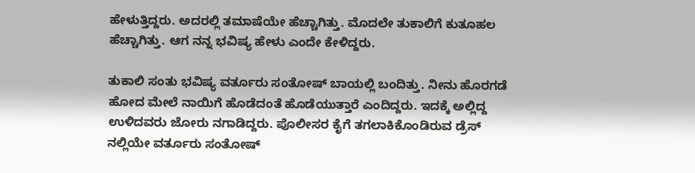ಹೇಳುತ್ತಿದ್ದರು. ಅದರಲ್ಲಿ ತಮಾಷೆಯೇ ಹೆಚ್ಚಾಗಿತ್ತು. ಮೊದಲೇ ತುಕಾಲಿಗೆ ಕುತೂಹಲ ಹೆಚ್ಚಾಗಿತ್ತು. ಆಗ ನನ್ನ ಭವಿಷ್ಯ ಹೇಳು ಎಂದೇ ಕೇಳಿದ್ದರು.

ತುಕಾಲಿ ಸಂತು ಭವಿಷ್ಯ ವರ್ತೂರು ಸಂತೋಷ್ ಬಾಯಲ್ಲಿ ಬಂದಿತ್ತು. ನೀನು ಹೊರಗಡೆ ಹೋದ ಮೇಲೆ ನಾಯಿಗೆ ಹೊಡೆದಂತೆ ಹೊಡೆಯುತ್ತಾರೆ ಎಂದಿದ್ದರು. ಇದಕ್ಕೆ ಅಲ್ಲಿದ್ದ ಉಳಿದವರು ಜೋರು ನಗಾಡಿದ್ದರು. ಪೊಲೀಸರ ಕೈಗೆ ತಗಲಾಕಿಕೊಂಡಿರುವ ಡ್ರೆಸ್ ನಲ್ಲಿಯೇ ವರ್ತೂರು ಸಂತೋಷ್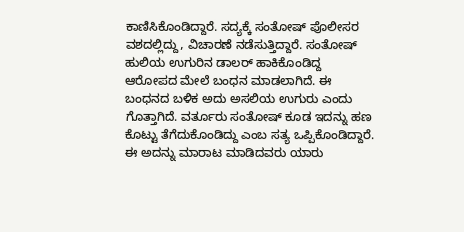ಕಾಣಿಸಿಕೊಂಡಿದ್ದಾರೆ. ಸದ್ಯಕ್ಕೆ ಸಂತೋಷ್ ಪೊಲೀಸರ ವಶದಲ್ಲಿದ್ದು, ವಿಚಾರಣೆ ನಡೆಸುತ್ತಿದ್ದಾರೆ. ಸಂತೋಷ್ ಹುಲಿಯ ಉಗುರಿನ ಡಾಲರ್ ಹಾಕಿಕೊಂಡಿದ್ದ ಆರೋಪದ ಮೇಲೆ ಬಂಧನ ಮಾಡಲಾಗಿದೆ. ಈ ಬಂಧನದ ಬಳಿಕ ಅದು ಅಸಲಿಯ ಉಗುರು ಎಂದು ಗೊತ್ತಾಗಿದೆ. ವರ್ತೂರು ಸಂತೋಷ್ ಕೂಡ ಇದನ್ನು ಹಣ ಕೊಟ್ಟು ತೆಗೆದುಕೊಂಡಿದ್ದು ಎಂಬ ಸತ್ಯ ಒಪ್ಪಿಕೊಂಡಿದ್ದಾರೆ. ಈ ಅದನ್ನು ಮಾರಾಟ ಮಾಡಿದವರು ಯಾರು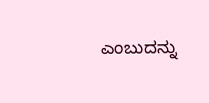ಎಂಬುದನ್ನು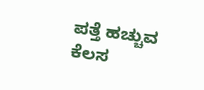ಪತ್ತೆ ಹಚ್ಚುವ ಕೆಲಸ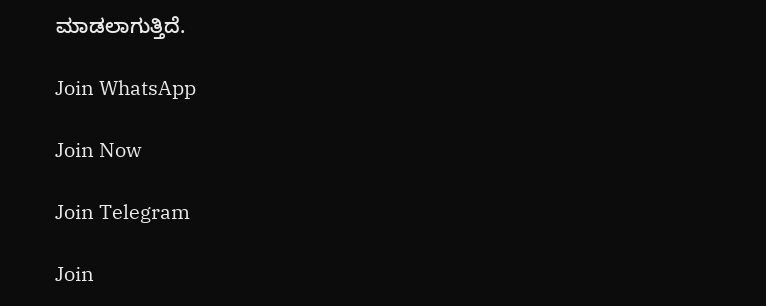ಮಾಡಲಾಗುತ್ತಿದೆ.

Join WhatsApp

Join Now

Join Telegram

Join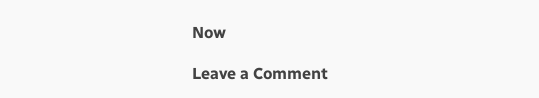Now

Leave a Comment